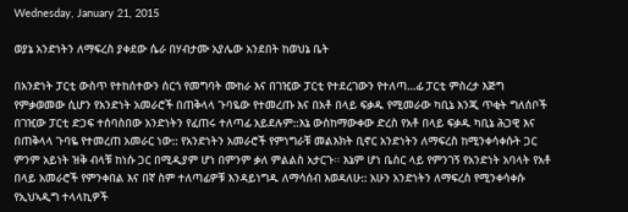Wednesday, January 21, 2015

ወያኔ አንድነትን ለማፍረስ ያቀደው ሴራ በሃብታሙ አያሌው አንደበት ከወህኔ ቤት

በአንድነት ፓርቲ ውስጥ የተከሰተውን ሰርጎ የመግባት ሙከራ እና በገዢው ፓርቲ የተደረገውን የተለጣ…ፊ ፓርቲ ምስረታ እጅግ የምቃወመው ሲሆን የአንድነት አመራሮች በጠቅላላ ጉባዬው የተመረጡ እና በአቶ በላይ ፍቃዱ የሚመራው ካቢኔ እንጂ ጥቂት ግለሰቦች በገዢው ፓርቲ ድጋፍ ተሰባስበው አንድነትን የፈጠሩ ተለጣፊ አይደሉም::እኔ ውስከማውቀው ድረስ የአቶ በላይ ፍቃዱ ካቢኔ ሕጋዊ እና በጠቅላላ ጉባዬ የተመረጠ አመራር ነው:: የአንድነትን አመራሮች የምነግራቹ መልእክት ቢኖር አንድነትን ለማፍረስ ከሚንቀሳቀሱት ጋር ምንም አይነት ዝቅ ብላቹ ከነሱ ጋር በሚዲያም ሆነ በምንም ቃለ ምልልስ አታርጉ፡፡ እኔም ሆነ ቤስር ላይ የምንገኝ የአንድነት አባላት የአቶ በላይ አመራሮች የምንቀበል እና በኛ ስም ተለጣፊዎቹ እንዳይነግዱ ለማሳሰብ እወዳለሁ:: አሁን አንድነትን ለማፍረስ የሚንቀሳቀሱ የኢህኣዲግ ተላላኪዎች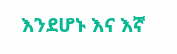እንደሆኑ እና እኛ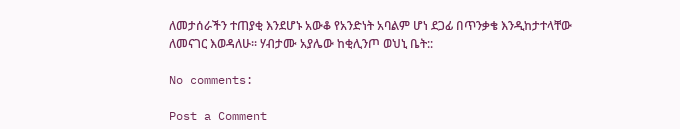ለመታሰራችን ተጠያቂ እንደሆኑ አውቆ የአንድነት አባልም ሆነ ደጋፊ በጥንቃቄ እንዲከታተላቸው ለመናገር እወዳለሁ፡፡ ሃብታሙ አያሌው ከቂሊንጦ ወህኒ ቤት::

No comments:

Post a Comment